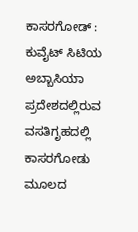ಕಾಸರಗೋಡ್ : ಕುವೈಟ್ ಸಿಟಿಯ ಅಬ್ಬಾಸಿಯಾ ಪ್ರದೇಶದಲ್ಲಿರುವ ವಸತಿಗೃಹದಲ್ಲಿ ಕಾಸರಗೋಡು ಮೂಲದ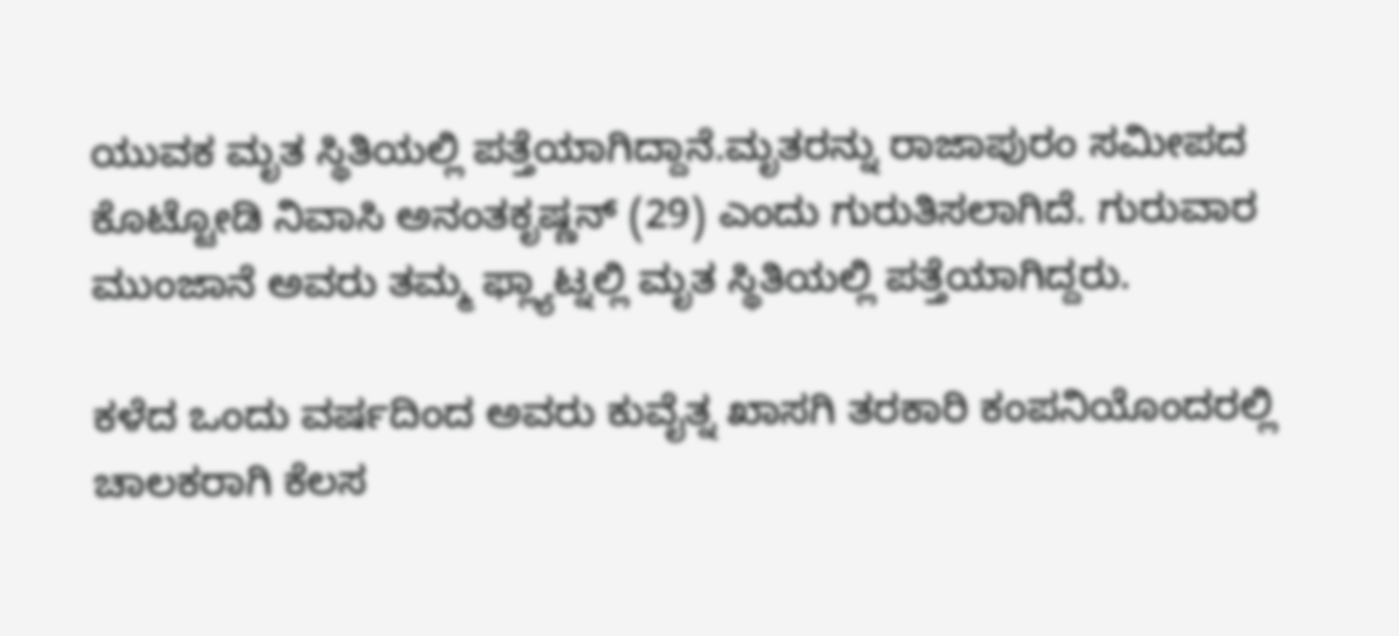ಯುವಕ ಮೃತ ಸ್ಥಿತಿಯಲ್ಲಿ ಪತ್ತೆಯಾಗಿದ್ದಾನೆ.ಮೃತರನ್ನು ರಾಜಾಪುರಂ ಸಮೀಪದ ಕೊಟ್ಟೋಡಿ ನಿವಾಸಿ ಅನಂತಕೃಷ್ಣನ್ (29) ಎಂದು ಗುರುತಿಸಲಾಗಿದೆ. ಗುರುವಾರ ಮುಂಜಾನೆ ಅವರು ತಮ್ಮ ಫ್ಲ್ಯಾಟ್ನಲ್ಲಿ ಮೃತ ಸ್ಥಿತಿಯಲ್ಲಿ ಪತ್ತೆಯಾಗಿದ್ದರು.

ಕಳೆದ ಒಂದು ವರ್ಷದಿಂದ ಅವರು ಕುವೈತ್ನ ಖಾಸಗಿ ತರಕಾರಿ ಕಂಪನಿಯೊಂದರಲ್ಲಿ ಚಾಲಕರಾಗಿ ಕೆಲಸ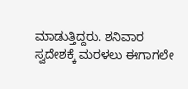ಮಾಡುತ್ತಿದ್ದರು. ಶನಿವಾರ ಸ್ವದೇಶಕ್ಕೆ ಮರಳಲು ಈಗಾಗಲೇ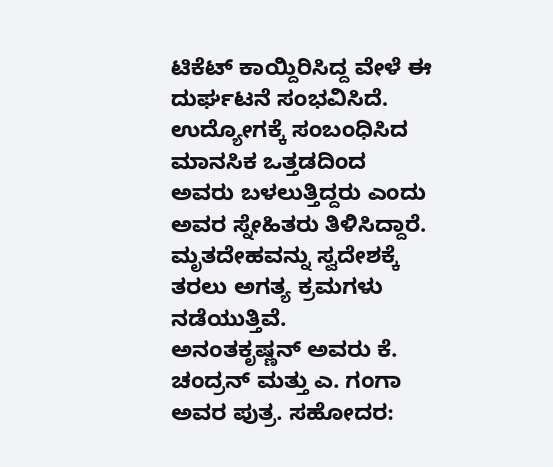ಟಿಕೆಟ್ ಕಾಯ್ದಿರಿಸಿದ್ದ ವೇಳೆ ಈ ದುರ್ಘಟನೆ ಸಂಭವಿಸಿದೆ.
ಉದ್ಯೋಗಕ್ಕೆ ಸಂಬಂಧಿಸಿದ ಮಾನಸಿಕ ಒತ್ತಡದಿಂದ ಅವರು ಬಳಲುತ್ತಿದ್ದರು ಎಂದು ಅವರ ಸ್ನೇಹಿತರು ತಿಳಿಸಿದ್ದಾರೆ. ಮೃತದೇಹವನ್ನು ಸ್ವದೇಶಕ್ಕೆ ತರಲು ಅಗತ್ಯ ಕ್ರಮಗಳು ನಡೆಯುತ್ತಿವೆ.
ಅನಂತಕೃಷ್ಣನ್ ಅವರು ಕೆ. ಚಂದ್ರನ್ ಮತ್ತು ಎ. ಗಂಗಾ ಅವರ ಪುತ್ರ. ಸಹೋದರ: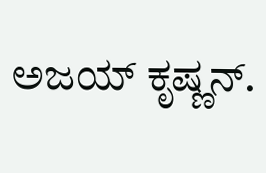ಅಜಯ್ ಕೃಷ್ಣನ್.